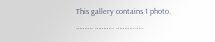This gallery contains 1 photo.
………. ……….. ………..…..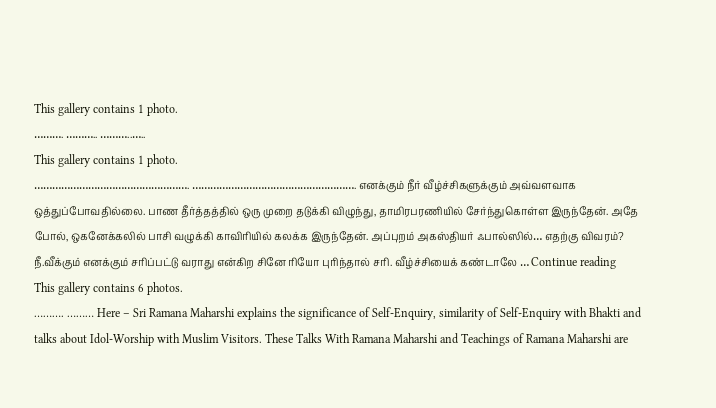This gallery contains 1 photo.
………. ……….. ………..…..
This gallery contains 1 photo.
……………………………………………. ………………………………………………. எனக்கும் நீர் வீழ்ச்சிகளுக்கும் அவ்வளவாக ஒத்துப்போவதில்லை. பாண தீர்த்தத்தில் ஒரு முறை தடுக்கி விழுந்து, தாமிரபரணியில் சேர்ந்துகொள்ள இருந்தேன். அதே போல், ஒகனேக்கலில் பாசி வழுக்கி காவிரியில் கலக்க இருந்தேன். அப்புறம் அகஸ்தியர் ஃபால்ஸில்… எதற்கு விவரம்? நீ.வீக்கும் எனக்கும் சரிப்பட்டு வராது என்கிற சினே ரியோ புரிந்தால் சரி. வீழ்ச்சியைக் கண்டாலே … Continue reading
This gallery contains 6 photos.
………. ……… Here – Sri Ramana Maharshi explains the significance of Self-Enquiry, similarity of Self-Enquiry with Bhakti and talks about Idol-Worship with Muslim Visitors. These Talks With Ramana Maharshi and Teachings of Ramana Maharshi are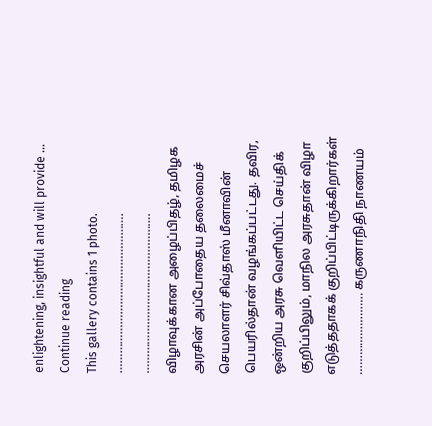enlightening, insightful and will provide … Continue reading
This gallery contains 1 photo.
…………………………………………. …………………………………………. விழாவுக்கான அழைப்பிதழ், தமிழக அரசின் அப்போதைய தலைமைச் செயலாளர் சிவ்தாஸ் மீனாவின் பெயரில்தான் வழங்கப்பட்டது. தவிர, ஒன்றிய அரசு வெளியிட்ட செய்திக் குறிப்பிலும், மாநில அரசுதான் விழா எடுத்ததாகக் குறிப்பிட்டிருக்கிறார்கள் ……………………. கருணாநிதி நாணயம்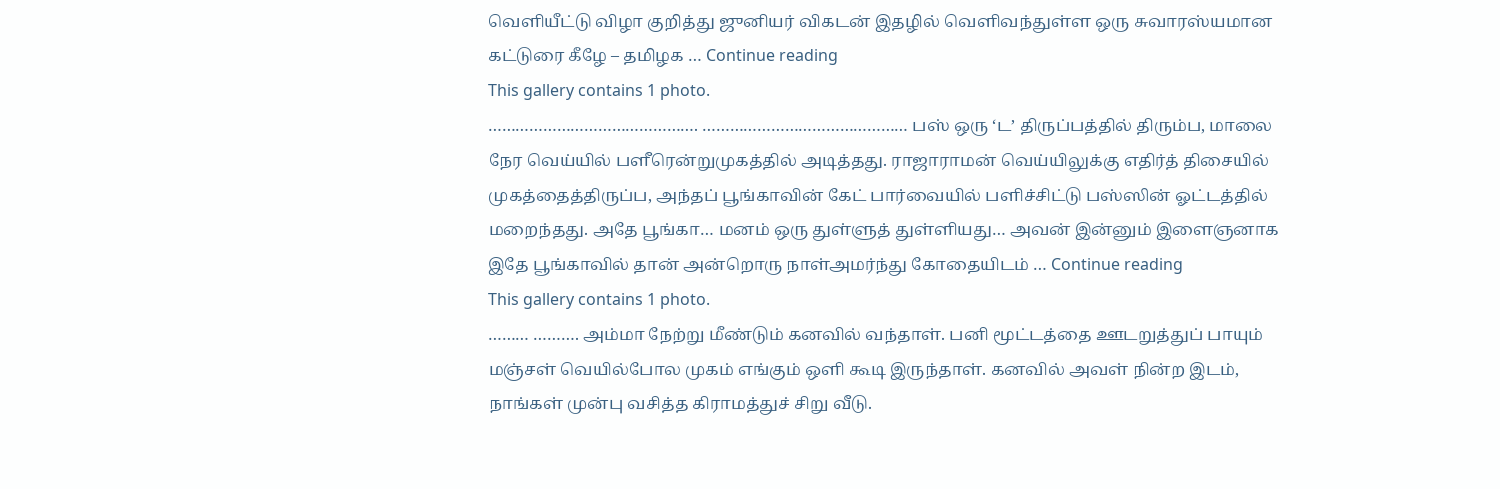வெளியீட்டு விழா குறித்து ஜுனியர் விகடன் இதழில் வெளிவந்துள்ள ஒரு சுவாரஸ்யமான கட்டுரை கீழே – தமிழக … Continue reading
This gallery contains 1 photo.
………………………………………. ……………………………………… பஸ் ஒரு ‘ட’ திருப்பத்தில் திரும்ப, மாலை நேர வெய்யில் பளீரென்றுமுகத்தில் அடித்தது. ராஜாராமன் வெய்யிலுக்கு எதிர்த் திசையில் முகத்தைத்திருப்ப, அந்தப் பூங்காவின் கேட் பார்வையில் பளிச்சிட்டு பஸ்ஸின் ஓட்டத்தில் மறைந்தது. அதே பூங்கா… மனம் ஒரு துள்ளுத் துள்ளியது… அவன் இன்னும் இளைஞனாக இதே பூங்காவில் தான் அன்றொரு நாள்அமர்ந்து கோதையிடம் … Continue reading
This gallery contains 1 photo.
……… ………. அம்மா நேற்று மீண்டும் கனவில் வந்தாள். பனி மூட்டத்தை ஊடறுத்துப் பாயும் மஞ்சள் வெயில்போல முகம் எங்கும் ஒளி கூடி இருந்தாள். கனவில் அவள் நின்ற இடம், நாங்கள் முன்பு வசித்த கிராமத்துச் சிறு வீடு.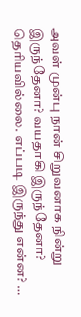அவள் முன்பு நான் சிறுவனாக நின்று இருந்தேனா? வயதாகி இருந்தேனா? தெரியவில்லை. எப்படி இருந்து என்ன? …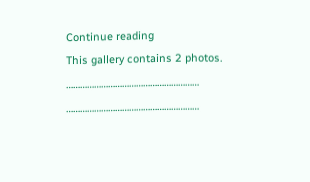Continue reading
This gallery contains 2 photos.
………………………………………………… …………………………………………………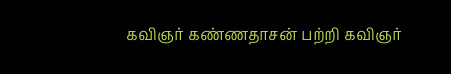கவிஞர் கண்ணதாசன் பற்றி கவிஞர்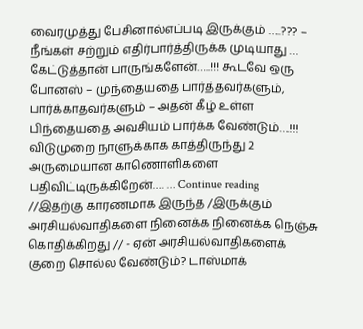வைரமுத்து பேசினால்எப்படி இருக்கும் …..??? – நீங்கள் சற்றும் எதிர்பார்த்திருக்க முடியாது … கேட்டுத்தான் பாருங்களேன்…..!!! கூடவே ஒரு போனஸ் – முந்தையதை பார்த்தவர்களும், பார்க்காதவர்களும் – அதன் கீழ் உள்ள பிந்தையதை அவசியம் பார்க்க வேண்டும்….!!! விடுமுறை நாளுக்காக காத்திருந்து 2 அருமையான காணொளிகளை பதிவிட்டிருக்கிறேன்…. … Continue reading
//இதற்கு காரணமாக இருந்த /இருக்கும் அரசியல்வாதிகளை நினைக்க நினைக்க நெஞ்சு கொதிக்கிறது // - ஏன் அரசியல்வாதிகளைக் குறை சொல்ல வேண்டும்? டாஸ்மாக்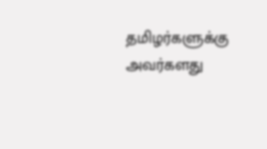தமிழர்களுக்கு அவர்களது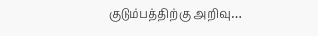குடும்பத்திற்கு அறிவு…